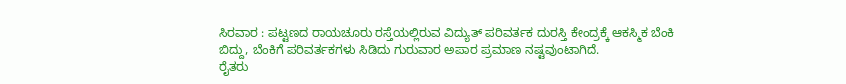ಸಿರವಾರ : ಪಟ್ಟಣದ ರಾಯಚೂರು ರಸ್ತೆಯಲ್ಲಿರುವ ವಿದ್ಯುತ್ ಪರಿವರ್ತಕ ದುರಸ್ತಿ ಕೇಂದ್ರಕ್ಕೆ ಆಕಸ್ಮಿಕ ಬೆಂಕಿ ಬಿದ್ದು, ಬೆಂಕಿಗೆ ಪರಿವರ್ತಕಗಳು ಸಿಡಿದು ಗುರುವಾರ ಅಪಾರ ಪ್ರಮಾಣ ನಷ್ಟವುಂಟಾಗಿದೆ.
ರೈತರು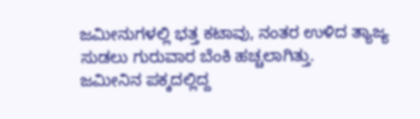ಜಮೀನುಗಳಲ್ಲಿ ಭತ್ತ ಕಟಾವು, ನಂತರ ಉಳಿದ ತ್ಯಾಜ್ಯ ಸುಡಲು ಗುರುವಾರ ಬೆಂಕಿ ಹಚ್ಚಲಾಗಿತ್ತು.
ಜಮೀನಿನ ಪಕ್ಕದಲ್ಲಿದ್ದ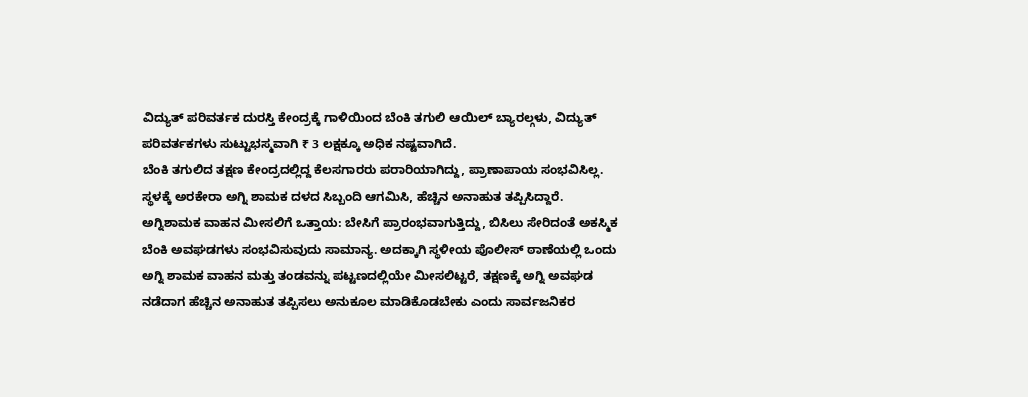ವಿದ್ಯುತ್ ಪರಿವರ್ತಕ ದುರಸ್ತಿ ಕೇಂದ್ರಕ್ಕೆ ಗಾಳಿಯಿಂದ ಬೆಂಕಿ ತಗುಲಿ ಆಯಿಲ್ ಬ್ಯಾರಲ್ಗಳು, ವಿದ್ಯುತ್ ಪರಿವರ್ತಕಗಳು ಸುಟ್ಟುಭಸ್ಮವಾಗಿ ₹ 3 ಲಕ್ಷಕ್ಕೂ ಅಧಿಕ ನಷ್ಟವಾಗಿದೆ.
ಬೆಂಕಿ ತಗುಲಿದ ತಕ್ಷಣ ಕೇಂದ್ರದಲ್ಲಿದ್ದ ಕೆಲಸಗಾರರು ಪರಾರಿಯಾಗಿದ್ದು, ಪ್ರಾಣಾಪಾಯ ಸಂಭವಿಸಿಲ್ಲ. ಸ್ಥಳಕ್ಕೆ ಅರಕೇರಾ ಅಗ್ನಿ ಶಾಮಕ ದಳದ ಸಿಬ್ಬಂದಿ ಆಗಮಿಸಿ, ಹೆಚ್ಚಿನ ಅನಾಹುತ ತಪ್ಪಿಸಿದ್ದಾರೆ.
ಅಗ್ನಿಶಾಮಕ ವಾಹನ ಮೀಸಲಿಗೆ ಒತ್ತಾಯ: ಬೇಸಿಗೆ ಪ್ರಾರಂಭವಾಗುತ್ತಿದ್ದು, ಬಿಸಿಲು ಸೇರಿದಂತೆ ಅಕಸ್ಮಿಕ ಬೆಂಕಿ ಅವಘಡಗಳು ಸಂಭವಿಸುವುದು ಸಾಮಾನ್ಯ. ಅದಕ್ಕಾಗಿ ಸ್ಥಳೀಯ ಪೊಲೀಸ್ ಠಾಣೆಯಲ್ಲಿ ಒಂದು ಅಗ್ನಿ ಶಾಮಕ ವಾಹನ ಮತ್ತು ತಂಡವನ್ನು ಪಟ್ಟಣದಲ್ಲಿಯೇ ಮೀಸಲಿಟ್ಟರೆ, ತಕ್ಷಣಕ್ಕೆ ಅಗ್ನಿ ಅವಘಡ ನಡೆದಾಗ ಹೆಚ್ಚಿನ ಅನಾಹುತ ತಪ್ಪಿಸಲು ಅನುಕೂಲ ಮಾಡಿಕೊಡಬೇಕು ಎಂದು ಸಾರ್ವಜನಿಕರ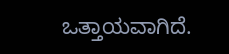ಒತ್ತಾಯವಾಗಿದೆ.